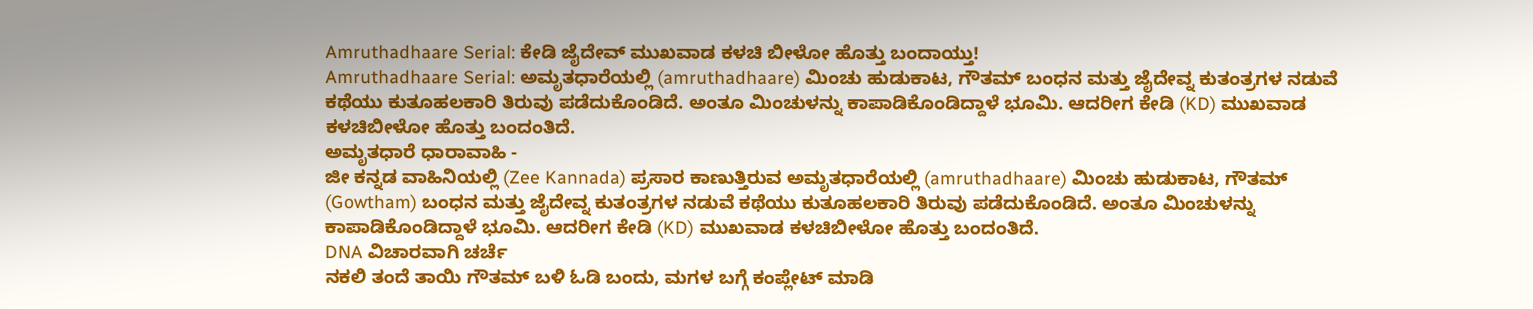Amruthadhaare Serial: ಕೇಡಿ ಜೈದೇವ್ ಮುಖವಾಡ ಕಳಚಿ ಬೀಳೋ ಹೊತ್ತು ಬಂದಾಯ್ತು!
Amruthadhaare Serial: ಅಮೃತಧಾರೆಯಲ್ಲಿ (amruthadhaare) ಮಿಂಚು ಹುಡುಕಾಟ, ಗೌತಮ್ ಬಂಧನ ಮತ್ತು ಜೈದೇವ್ನ ಕುತಂತ್ರಗಳ ನಡುವೆ ಕಥೆಯು ಕುತೂಹಲಕಾರಿ ತಿರುವು ಪಡೆದುಕೊಂಡಿದೆ. ಅಂತೂ ಮಿಂಚುಳನ್ನು ಕಾಪಾಡಿಕೊಂಡಿದ್ದಾಳೆ ಭೂಮಿ. ಆದರೀಗ ಕೇಡಿ (KD) ಮುಖವಾಡ ಕಳಚಿಬೀಳೋ ಹೊತ್ತು ಬಂದಂತಿದೆ.
ಅಮೃತಧಾರೆ ಧಾರಾವಾಹಿ -
ಜೀ ಕನ್ನಡ ವಾಹಿನಿಯಲ್ಲಿ (Zee Kannada) ಪ್ರಸಾರ ಕಾಣುತ್ತಿರುವ ಅಮೃತಧಾರೆಯಲ್ಲಿ (amruthadhaare) ಮಿಂಚು ಹುಡುಕಾಟ, ಗೌತಮ್ (Gowtham) ಬಂಧನ ಮತ್ತು ಜೈದೇವ್ನ ಕುತಂತ್ರಗಳ ನಡುವೆ ಕಥೆಯು ಕುತೂಹಲಕಾರಿ ತಿರುವು ಪಡೆದುಕೊಂಡಿದೆ. ಅಂತೂ ಮಿಂಚುಳನ್ನು ಕಾಪಾಡಿಕೊಂಡಿದ್ದಾಳೆ ಭೂಮಿ. ಆದರೀಗ ಕೇಡಿ (KD) ಮುಖವಾಡ ಕಳಚಿಬೀಳೋ ಹೊತ್ತು ಬಂದಂತಿದೆ.
DNA ವಿಚಾರವಾಗಿ ಚರ್ಚೆ
ನಕಲಿ ತಂದೆ ತಾಯಿ ಗೌತಮ್ ಬಳಿ ಓಡಿ ಬಂದು, ಮಗಳ ಬಗ್ಗೆ ಕಂಪ್ಲೇಟ್ ಮಾಡಿ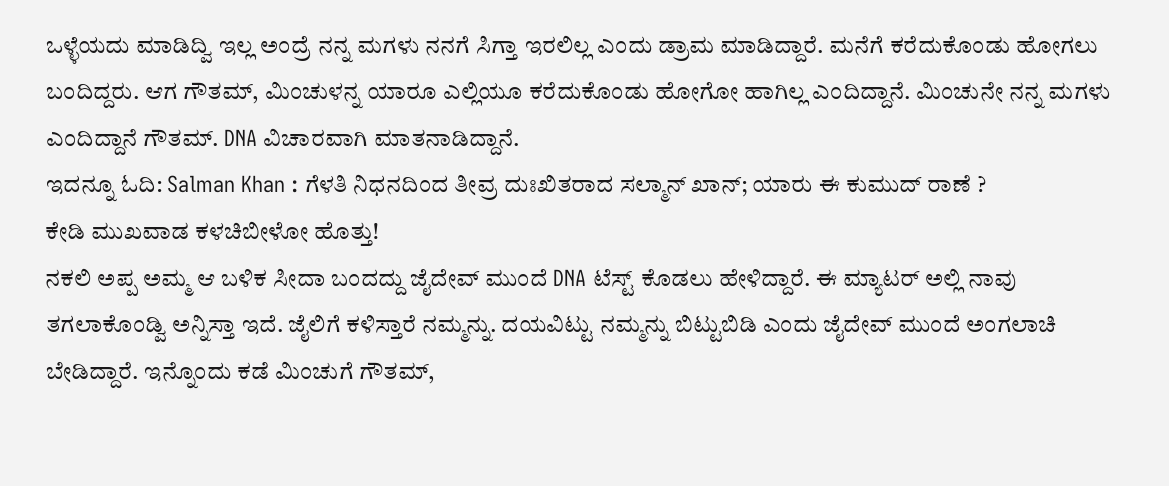ಒಳ್ಳೆಯದು ಮಾಡಿದ್ವಿ ಇಲ್ಲ ಅಂದ್ರೆ ನನ್ನ ಮಗಳು ನನಗೆ ಸಿಗ್ತಾ ಇರಲಿಲ್ಲ ಎಂದು ಡ್ರಾಮ ಮಾಡಿದ್ದಾರೆ. ಮನೆಗೆ ಕರೆದುಕೊಂಡು ಹೋಗಲು ಬಂದಿದ್ದರು. ಆಗ ಗೌತಮ್, ಮಿಂಚುಳನ್ನ ಯಾರೂ ಎಲ್ಲಿಯೂ ಕರೆದುಕೊಂಡು ಹೋಗೋ ಹಾಗಿಲ್ಲ ಎಂದಿದ್ದಾನೆ. ಮಿಂಚುನೇ ನನ್ನ ಮಗಳು ಎಂದಿದ್ದಾನೆ ಗೌತಮ್. DNA ವಿಚಾರವಾಗಿ ಮಾತನಾಡಿದ್ದಾನೆ.
ಇದನ್ನೂ ಓದಿ: Salman Khan : ಗೆಳತಿ ನಿಧನದಿಂದ ತೀವ್ರ ದುಃಖಿತರಾದ ಸಲ್ಮಾನ್ ಖಾನ್; ಯಾರು ಈ ಕುಮುದ್ ರಾಣೆ ?
ಕೇಡಿ ಮುಖವಾಡ ಕಳಚಿಬೀಳೋ ಹೊತ್ತು!
ನಕಲಿ ಅಪ್ಪ ಅಮ್ಮ ಆ ಬಳಿಕ ಸೀದಾ ಬಂದದ್ದು ಜೈದೇವ್ ಮುಂದೆ DNA ಟೆಸ್ಟ್ ಕೊಡಲು ಹೇಳಿದ್ದಾರೆ. ಈ ಮ್ಯಾಟರ್ ಅಲ್ಲಿ ನಾವು ತಗಲಾಕೊಂಡ್ವಿ ಅನ್ನಿಸ್ತಾ ಇದೆ. ಜೈಲಿಗೆ ಕಳಿಸ್ತಾರೆ ನಮ್ಮನ್ನು. ದಯವಿಟ್ಟು ನಮ್ಮನ್ನು ಬಿಟ್ಟುಬಿಡಿ ಎಂದು ಜೈದೇವ್ ಮುಂದೆ ಅಂಗಲಾಚಿ ಬೇಡಿದ್ದಾರೆ. ಇನ್ನೊಂದು ಕಡೆ ಮಿಂಚುಗೆ ಗೌತಮ್,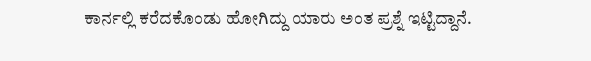ಕಾರ್ನಲ್ಲಿ ಕರೆದಕೊಂಡು ಹೋಗಿದ್ದು ಯಾರು ಅಂತ ಪ್ರಶ್ನೆ ಇಟ್ಟಿದ್ದಾನೆ.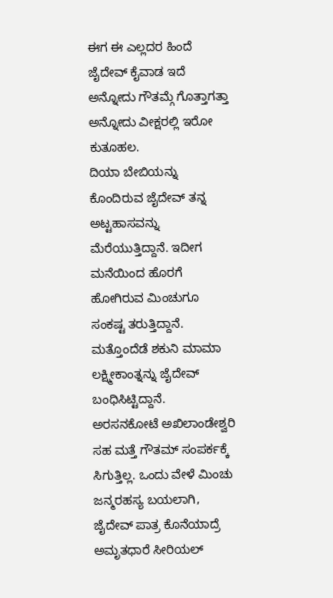ಈಗ ಈ ಎಲ್ಲದರ ಹಿಂದೆ ಜೈದೇವ್ ಕೈವಾಡ ಇದೆ ಅನ್ನೋದು ಗೌತಮ್ಗೆ ಗೊತ್ತಾಗತ್ತಾ ಅನ್ನೋದು ವೀಕ್ಷರಲ್ಲಿ ಇರೋ ಕುತೂಹಲ.
ದಿಯಾ ಬೇಬಿಯನ್ನು ಕೊಂದಿರುವ ಜೈದೇವ್ ತನ್ನ ಅಟ್ಟಹಾಸವನ್ನು ಮೆರೆಯುತ್ತಿದ್ದಾನೆ. ಇದೀಗ ಮನೆಯಿಂದ ಹೊರಗೆ ಹೋಗಿರುವ ಮಿಂಚುಗೂ ಸಂಕಷ್ಟ ತರುತ್ತಿದ್ದಾನೆ. ಮತ್ತೊಂದೆಡೆ ಶಕುನಿ ಮಾಮಾ ಲಕ್ಷ್ಮೀಕಾಂತ್ನನ್ನು ಜೈದೇವ್ ಬಂಧಿಸಿಟ್ಟಿದ್ದಾನೆ.
ಅರಸನಕೋಟೆ ಅಖಿಲಾಂಡೇಶ್ವರಿ ಸಹ ಮತ್ತೆ ಗೌತಮ್ ಸಂಪರ್ಕಕ್ಕೆ ಸಿಗುತ್ತಿಲ್ಲ. ಒಂದು ವೇಳೆ ಮಿಂಚು ಜನ್ಮರಹಸ್ಯ ಬಯಲಾಗಿ, ಜೈದೇವ್ ಪಾತ್ರ ಕೊನೆಯಾದ್ರೆ ಅಮೃತಧಾರೆ ಸೀರಿಯಲ್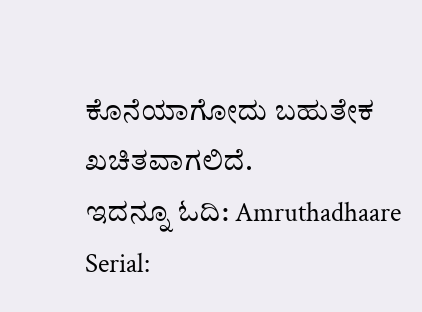ಕೊನೆಯಾಗೋದು ಬಹುತೇಕ ಖಚಿತವಾಗಲಿದೆ.
ಇದನ್ನೂ ಓದಿ: Amruthadhaare Serial: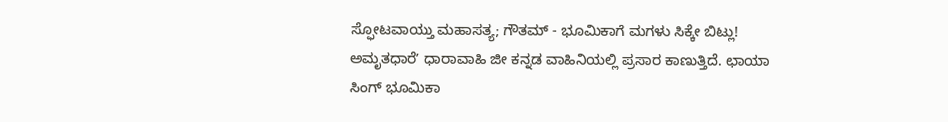ಸ್ಫೋಟವಾಯ್ತು ಮಹಾಸತ್ಯ; ಗೌತಮ್ - ಭೂಮಿಕಾಗೆ ಮಗಳು ಸಿಕ್ಕೇ ಬಿಟ್ಲು!
ಅಮೃತಧಾರೆʼ ಧಾರಾವಾಹಿ ಜೀ ಕನ್ನಡ ವಾಹಿನಿಯಲ್ಲಿ ಪ್ರಸಾರ ಕಾಣುತ್ತಿದೆ. ಛಾಯಾ ಸಿಂಗ್ ಭೂಮಿಕಾ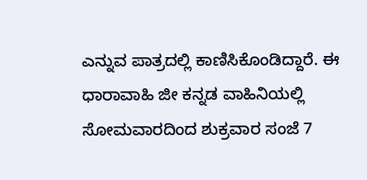ಎನ್ನುವ ಪಾತ್ರದಲ್ಲಿ ಕಾಣಿಸಿಕೊಂಡಿದ್ದಾರೆ. ಈ ಧಾರಾವಾಹಿ ಜೀ ಕನ್ನಡ ವಾಹಿನಿಯಲ್ಲಿ ಸೋಮವಾರದಿಂದ ಶುಕ್ರವಾರ ಸಂಜೆ 7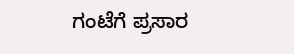ಗಂಟೆಗೆ ಪ್ರಸಾರ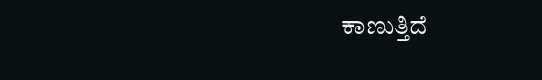ಕಾಣುತ್ತಿದೆ